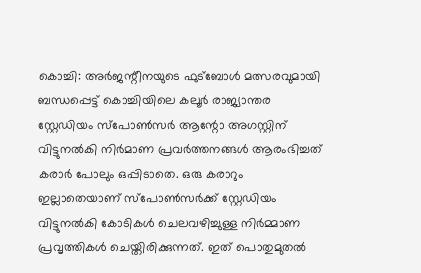കൊച്ചി: അർജന്റീനയുടെ ഫുട്ബോൾ മത്സരവുമായി ബന്ധപ്പെട്ട് കൊച്ചിയിലെ കലൂർ രാജ്യാന്തര സ്റ്റേഡിയം സ്പോൺസർ ആന്റോ അഗസ്റ്റിന് വിട്ടുനൽകി നിർമാണ പ്രവർത്തനങ്ങൾ ആരംഭിച്ചത് കരാർ പോലും ഒപ്പിടാതെ. ഒരു കരാറും ഇല്ലാതെയാണ് സ്പോൺസർക്ക് സ്റ്റേഡിയം വിട്ടുനൽകി കോടികൾ ചെലവഴിച്ചുള്ള നിർമ്മാണ പ്രവൃത്തികൾ ചെയ്തിരിക്കുന്നത്. ഇത് പൊതുമുതൽ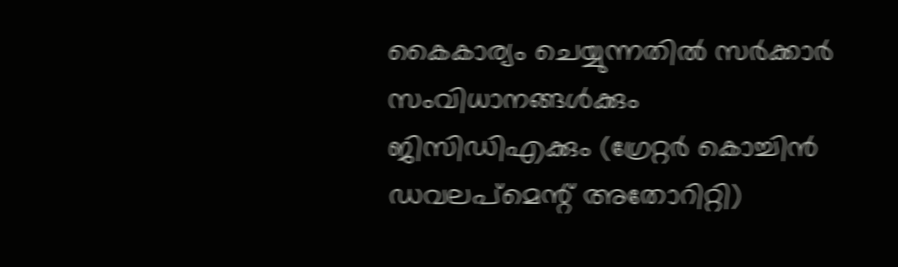കൈകാര്യം ചെയ്യുന്നതിൽ സർക്കാർ സംവിധാനങ്ങൾക്കും ജിസിഡിഎക്കും (ഗ്രേറ്റർ കൊച്ചിൻ ഡവലപ്മെന്റ് അതോറിറ്റി)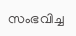സംഭവിച്ച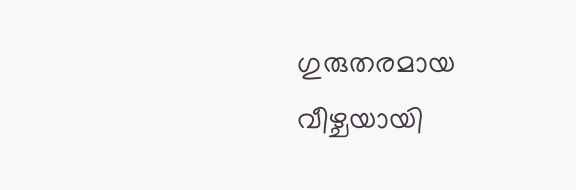ഗുരുതരമായ വീഴ്ചയായി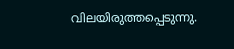വിലയിരുത്തപ്പെടുന്നു.